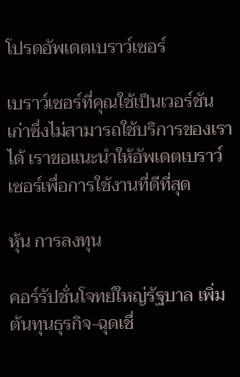โปรดอัพเดตเบราว์เซอร์

เบราว์เซอร์ที่คุณใช้เป็นเวอร์ชันเก่าซึ่งไม่สามารถใช้บริการของเราได้ เราขอแนะนำให้อัพเดตเบราว์เซอร์เพื่อการใช้งานที่ดีที่สุด

หุ้น การลงทุน

คอร์รัปชั่นโจทย์ใหญ่รัฐบาล เพิ่มต้นทุนธุรกิจ-ฉุดเชื่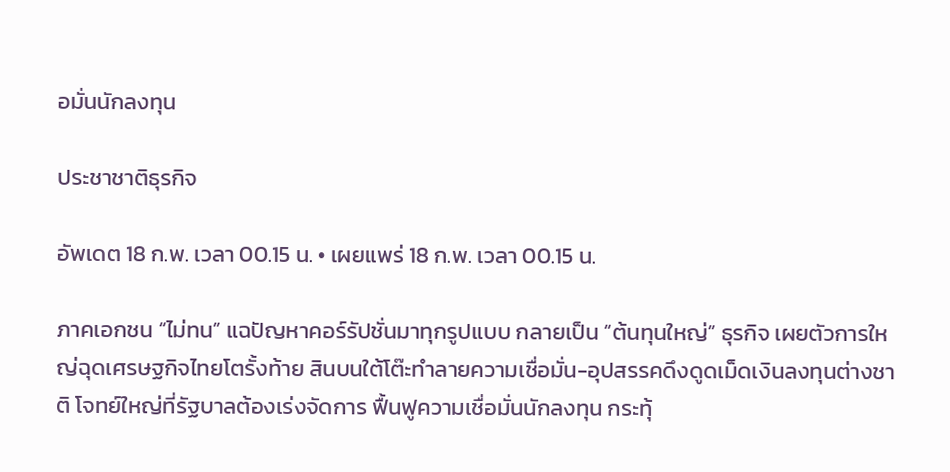อมั่นนักลงทุน

ประชาชาติธุรกิจ

อัพเดต 18 ก.พ. เวลา 00.15 น. • เผยแพร่ 18 ก.พ. เวลา 00.15 น.

ภาคเอกชน “ไม่ทน” แฉปัญหาคอร์รัปชั่นมาทุกรูปแบบ กลายเป็น “ต้นทุนใหญ่” ธุรกิจ เผยตัวการใหญ่ฉุดเศรษฐกิจไทยโตรั้งท้าย สินบนใต้โต๊ะทำลายความเชื่อมั่น-อุปสรรคดึงดูดเม็ดเงินลงทุนต่างชาติ โจทย์ใหญ่ที่รัฐบาลต้องเร่งจัดการ ฟื้นฟูความเชื่อมั่นนักลงทุน กระทุ้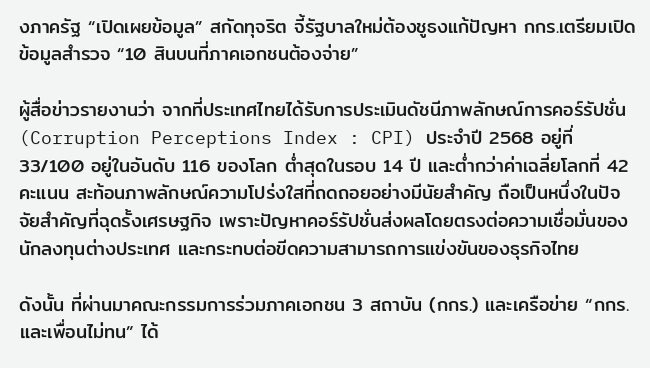งภาครัฐ “เปิดเผยข้อมูล” สกัดทุจริต จี้รัฐบาลใหม่ต้องชูธงแก้ปัญหา กกร.เตรียมเปิดข้อมูลสำรวจ “10 สินบนที่ภาคเอกชนต้องจ่าย”

ผู้สื่อข่าวรายงานว่า จากที่ประเทศไทยได้รับการประเมินดัชนีภาพลักษณ์การคอร์รัปชั่น (Corruption Perceptions Index : CPI) ประจำปี 2568 อยู่ที่ 33/100 อยู่ในอันดับ 116 ของโลก ต่ำสุดในรอบ 14 ปี และต่ำกว่าค่าเฉลี่ยโลกที่ 42 คะแนน สะท้อนภาพลักษณ์ความโปร่งใสที่ถดถอยอย่างมีนัยสำคัญ ถือเป็นหนึ่งในปัจจัยสำคัญที่ฉุดรั้งเศรษฐกิจ เพราะปัญหาคอร์รัปชั่นส่งผลโดยตรงต่อความเชื่อมั่นของนักลงทุนต่างประเทศ และกระทบต่อขีดความสามารถการแข่งขันของธุรกิจไทย

ดังนั้น ที่ผ่านมาคณะกรรมการร่วมภาคเอกชน 3 สถาบัน (กกร.) และเครือข่าย “กกร. และเพื่อนไม่ทน” ได้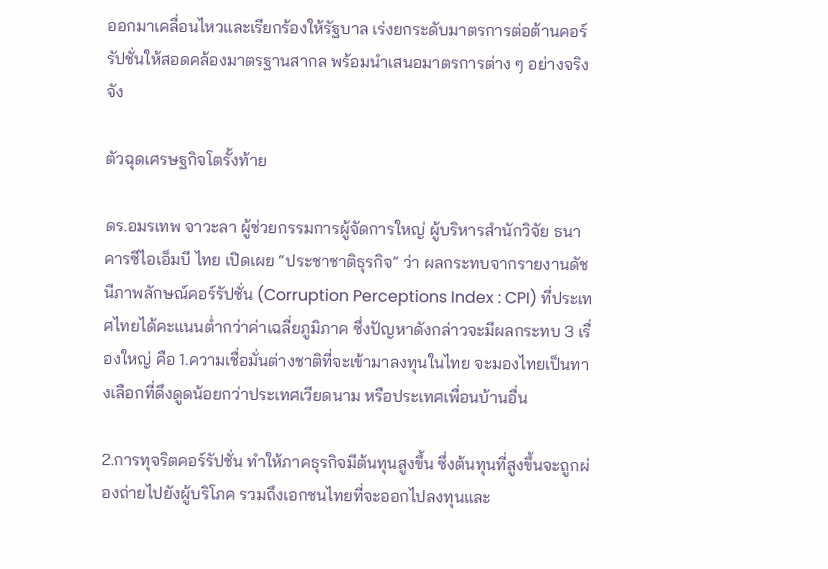ออกมาเคลื่อนไหวและเรียกร้องให้รัฐบาล เร่งยกระดับมาตรการต่อต้านคอร์รัปชั่นให้สอดคล้องมาตรฐานสากล พร้อมนำเสนอมาตรการต่าง ๆ อย่างจริงจัง

ตัวฉุดเศรษฐกิจโตรั้งท้าย

ดร.อมรเทพ จาวะลา ผู้ช่วยกรรมการผู้จัดการใหญ่ ผู้บริหารสำนักวิจัย ธนาคารซีไอเอ็มบี ไทย เปิดเผย “ประชาชาติธุรกิจ” ว่า ผลกระทบจากรายงานดัชนีภาพลักษณ์คอร์รัปชั่น (Corruption Perceptions Index : CPI) ที่ประเทศไทยได้คะแนนต่ำกว่าค่าเฉลี่ยภูมิภาค ซึ่งปัญหาดังกล่าวจะมีผลกระทบ 3 เรื่องใหญ่ คือ 1.ความเชื่อมั่นต่างชาติที่จะเข้ามาลงทุนในไทย จะมองไทยเป็นทางเลือกที่ดึงดูดน้อยกว่าประเทศเวียดนาม หรือประเทศเพื่อนบ้านอื่น

2.การทุจริตคอร์รัปชั่น ทำให้ภาคธุรกิจมีต้นทุนสูงขึ้น ซึ่งต้นทุนที่สูงขึ้นจะถูกผ่องถ่ายไปยังผู้บริโภค รวมถึงเอกชนไทยที่จะออกไปลงทุนและ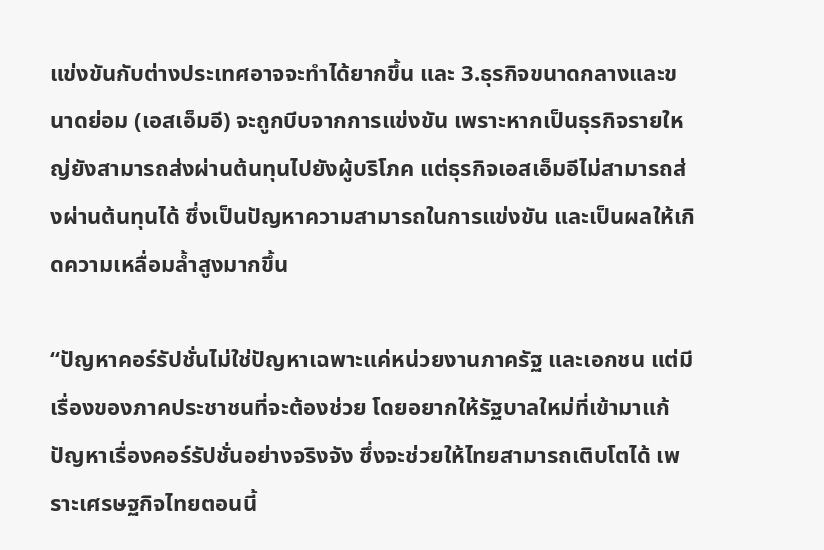แข่งขันกับต่างประเทศอาจจะทำได้ยากขึ้น และ 3.ธุรกิจขนาดกลางและขนาดย่อม (เอสเอ็มอี) จะถูกบีบจากการแข่งขัน เพราะหากเป็นธุรกิจรายใหญ่ยังสามารถส่งผ่านต้นทุนไปยังผู้บริโภค แต่ธุรกิจเอสเอ็มอีไม่สามารถส่งผ่านต้นทุนได้ ซึ่งเป็นปัญหาความสามารถในการแข่งขัน และเป็นผลให้เกิดความเหลื่อมล้ำสูงมากขึ้น

“ปัญหาคอร์รัปชั่นไม่ใช่ปัญหาเฉพาะแค่หน่วยงานภาครัฐ และเอกชน แต่มีเรื่องของภาคประชาชนที่จะต้องช่วย โดยอยากให้รัฐบาลใหม่ที่เข้ามาแก้ปัญหาเรื่องคอร์รัปชั่นอย่างจริงจัง ซึ่งจะช่วยให้ไทยสามารถเติบโตได้ เพราะเศรษฐกิจไทยตอนนี้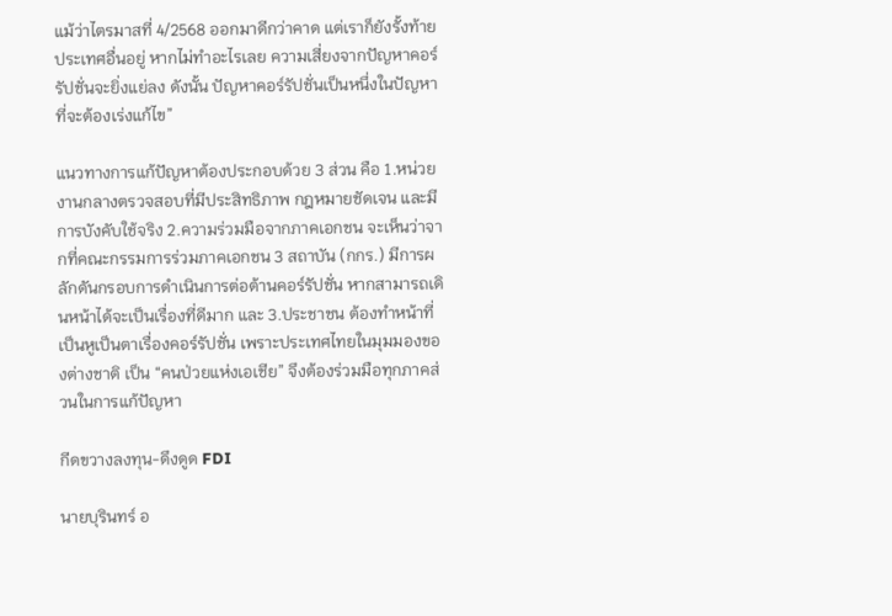แม้ว่าไตรมาสที่ 4/2568 ออกมาดีกว่าคาด แต่เราก็ยังรั้งท้ายประเทศอื่นอยู่ หากไม่ทำอะไรเลย ความเสี่ยงจากปัญหาคอร์รัปชั่นจะยิ่งแย่ลง ดังนั้น ปัญหาคอร์รัปชั่นเป็นหนึ่งในปัญหาที่จะต้องเร่งแก้ไข”

แนวทางการแก้ปัญหาต้องประกอบด้วย 3 ส่วน คือ 1.หน่วยงานกลางตรวจสอบที่มีประสิทธิภาพ กฎหมายชัดเจน และมีการบังคับใช้จริง 2.ความร่วมมือจากภาคเอกชน จะเห็นว่าจากที่คณะกรรมการร่วมภาคเอกชน 3 สถาบัน (กกร.) มีการผลักดันกรอบการดำเนินการต่อต้านคอร์รัปชั่น หากสามารถเดินหน้าได้จะเป็นเรื่องที่ดีมาก และ 3.ประชาชน ต้องทำหน้าที่เป็นหูเป็นตาเรื่องคอร์รัปชั่น เพราะประเทศไทยในมุมมองของต่างชาติ เป็น “คนป่วยแห่งเอเชีย” จึงต้องร่วมมือทุกภาคส่วนในการแก้ปัญหา

กีดขวางลงทุน-ดึงดูด FDI

นายบุรินทร์ อ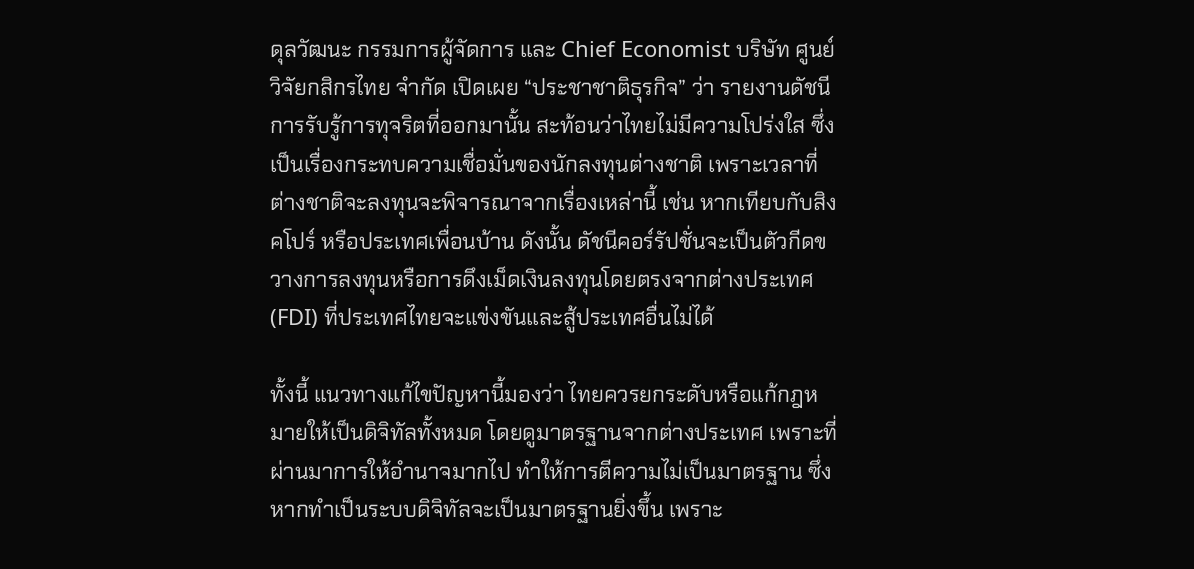ดุลวัฒนะ กรรมการผู้จัดการ และ Chief Economist บริษัท ศูนย์วิจัยกสิกรไทย จำกัด เปิดเผย “ประชาชาติธุรกิจ” ว่า รายงานดัชนีการรับรู้การทุจริตที่ออกมานั้น สะท้อนว่าไทยไม่มีความโปร่งใส ซึ่งเป็นเรื่องกระทบความเชื่อมั่นของนักลงทุนต่างชาติ เพราะเวลาที่ต่างชาติจะลงทุนจะพิจารณาจากเรื่องเหล่านี้ เช่น หากเทียบกับสิงคโปร์ หรือประเทศเพื่อนบ้าน ดังนั้น ดัชนีคอร์รัปชั่นจะเป็นตัวกีดขวางการลงทุนหรือการดึงเม็ดเงินลงทุนโดยตรงจากต่างประเทศ (FDI) ที่ประเทศไทยจะแข่งขันและสู้ประเทศอื่นไม่ได้

ทั้งนี้ แนวทางแก้ไขปัญหานี้มองว่า ไทยควรยกระดับหรือแก้กฎหมายให้เป็นดิจิทัลทั้งหมด โดยดูมาตรฐานจากต่างประเทศ เพราะที่ผ่านมาการให้อำนาจมากไป ทำให้การตีความไม่เป็นมาตรฐาน ซึ่งหากทำเป็นระบบดิจิทัลจะเป็นมาตรฐานยิ่งขึ้น เพราะ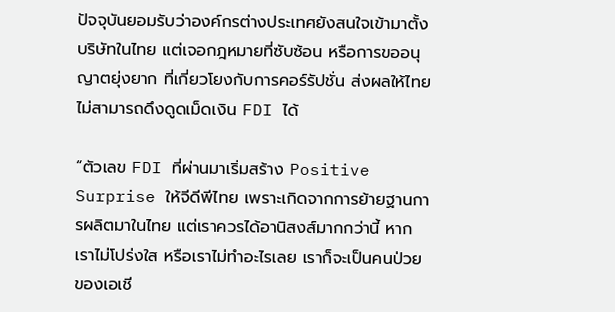ปัจจุบันยอมรับว่าองค์กรต่างประเทศยังสนใจเข้ามาตั้งบริษัทในไทย แต่เจอกฎหมายที่ซับซ้อน หรือการขออนุญาตยุ่งยาก ที่เกี่ยวโยงกับการคอร์รัปชั่น ส่งผลให้ไทยไม่สามารถดึงดูดเม็ดเงิน FDI ได้

“ตัวเลข FDI ที่ผ่านมาเริ่มสร้าง Positive Surprise ให้จีดีพีไทย เพราะเกิดจากการย้ายฐานการผลิตมาในไทย แต่เราควรได้อานิสงส์มากกว่านี้ หากเราไม่โปร่งใส หรือเราไม่ทำอะไรเลย เราก็จะเป็นคนป่วยของเอเชี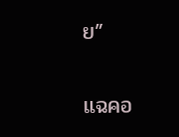ย”

แฉคอ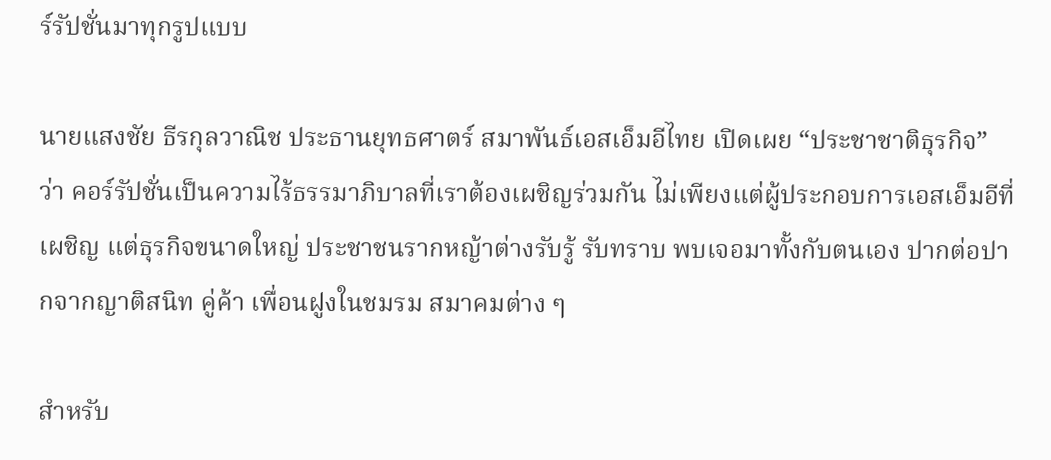ร์รัปชั่นมาทุกรูปแบบ

นายแสงชัย ธีรกุลวาณิช ประธานยุทธศาตร์ สมาพันธ์เอสเอ็มอีไทย เปิดเผย “ประชาชาติธุรกิจ” ว่า คอร์รัปชั่นเป็นความไร้ธรรมาภิบาลที่เราต้องเผชิญร่วมกัน ไม่เพียงแต่ผู้ประกอบการเอสเอ็มอีที่เผชิญ แต่ธุรกิจขนาดใหญ่ ประชาชนรากหญ้าต่างรับรู้ รับทราบ พบเจอมาทั้งกับตนเอง ปากต่อปากจากญาติสนิท คู่ค้า เพื่อนฝูงในชมรม สมาคมต่าง ๆ

สำหรับ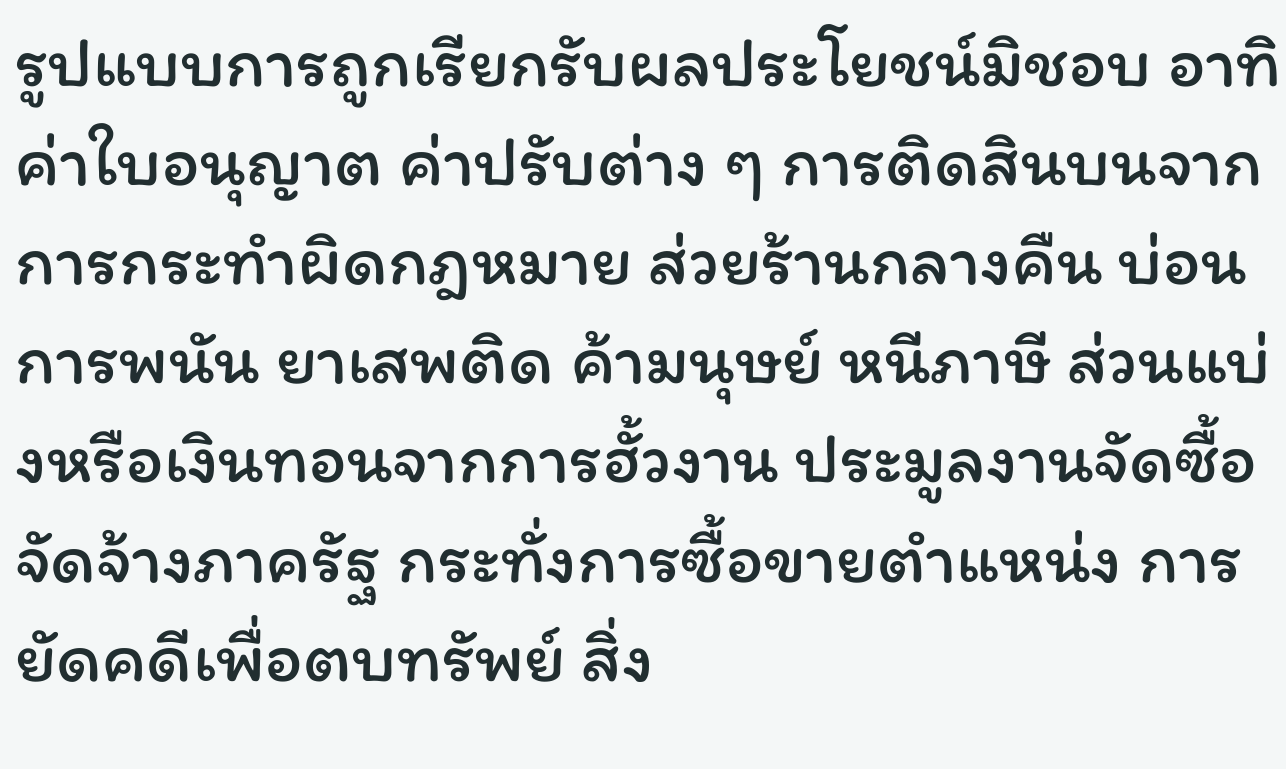รูปแบบการถูกเรียกรับผลประโยชน์มิชอบ อาทิ ค่าใบอนุญาต ค่าปรับต่าง ๆ การติดสินบนจากการกระทำผิดกฎหมาย ส่วยร้านกลางคืน บ่อนการพนัน ยาเสพติด ค้ามนุษย์ หนีภาษี ส่วนแบ่งหรือเงินทอนจากการฮั้วงาน ประมูลงานจัดซื้อจัดจ้างภาครัฐ กระทั่งการซื้อขายตำแหน่ง การยัดคดีเพื่อตบทรัพย์ สิ่ง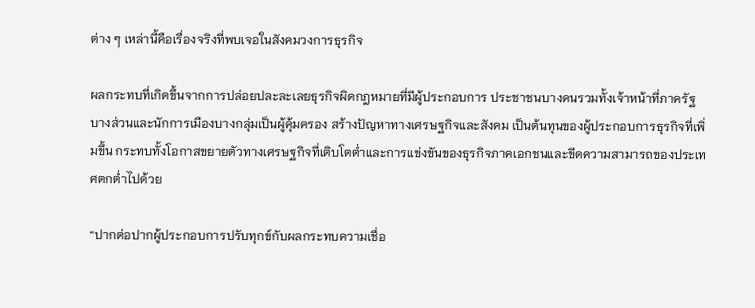ต่าง ๆ เหล่านี้คือเรื่องจริงที่พบเจอในสังคมวงการธุรกิจ

ผลกระทบที่เกิดขึ้นจากการปล่อยปละละเลยธุรกิจผิดกฎหมายที่มีผู้ประกอบการ ประชาชนบางคนรวมทั้งเจ้าหน้าที่ภาครัฐบางส่วนและนักการเมืองบางกลุ่มเป็นผู้คุ้มครอง สร้างปัญหาทางเศรษฐกิจและสังคม เป็นต้นทุนของผู้ประกอบการธุรกิจที่เพิ่มขึ้น กระทบทั้งโอกาสขยายตัวทางเศรษฐกิจที่เติบโตต่ำและการแข่งขันของธุรกิจภาคเอกชนและขีดความสามารถของประเทศตกต่ำไปด้วย

“ปากต่อปากผู้ประกอบการปรับทุกข์กับผลกระทบความเชื่อ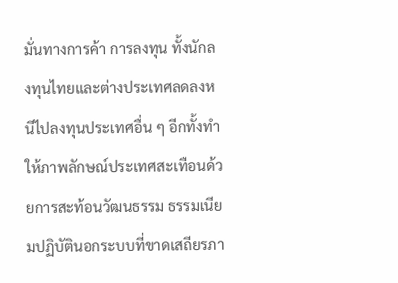มั่นทางการค้า การลงทุน ทั้งนักลงทุนไทยและต่างประเทศลดลงหนีไปลงทุนประเทศอื่น ๆ อีกทั้งทำให้ภาพลักษณ์ประเทศสะเทือนด้วยการสะท้อนวัฒนธรรม ธรรมเนียมปฏิบัตินอกระบบที่ขาดเสถียรภา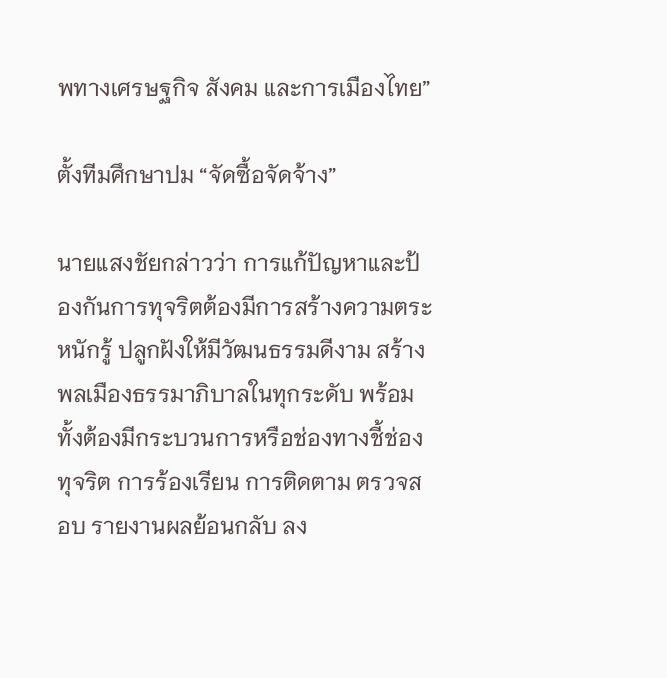พทางเศรษฐกิจ สังคม และการเมืองไทย”

ตั้งทีมศึกษาปม “จัดซื้อจัดจ้าง”

นายแสงชัยกล่าวว่า การแก้ปัญหาและป้องกันการทุจริตต้องมีการสร้างความตระหนักรู้ ปลูกฝังให้มีวัฒนธรรมดีงาม สร้างพลเมืองธรรมาภิบาลในทุกระดับ พร้อมทั้งต้องมีกระบวนการหรือช่องทางชี้ช่องทุจริต การร้องเรียน การติดตาม ตรวจสอบ รายงานผลย้อนกลับ ลง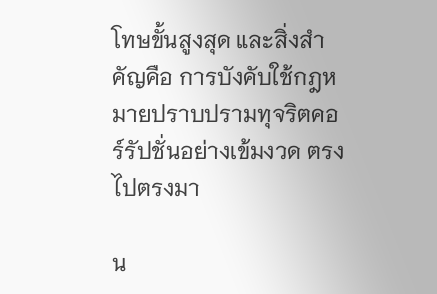โทษขั้นสูงสุด และสิ่งสำคัญคือ การบังคับใช้กฎหมายปราบปรามทุจริตคอร์รัปชั่นอย่างเข้มงวด ตรงไปตรงมา

น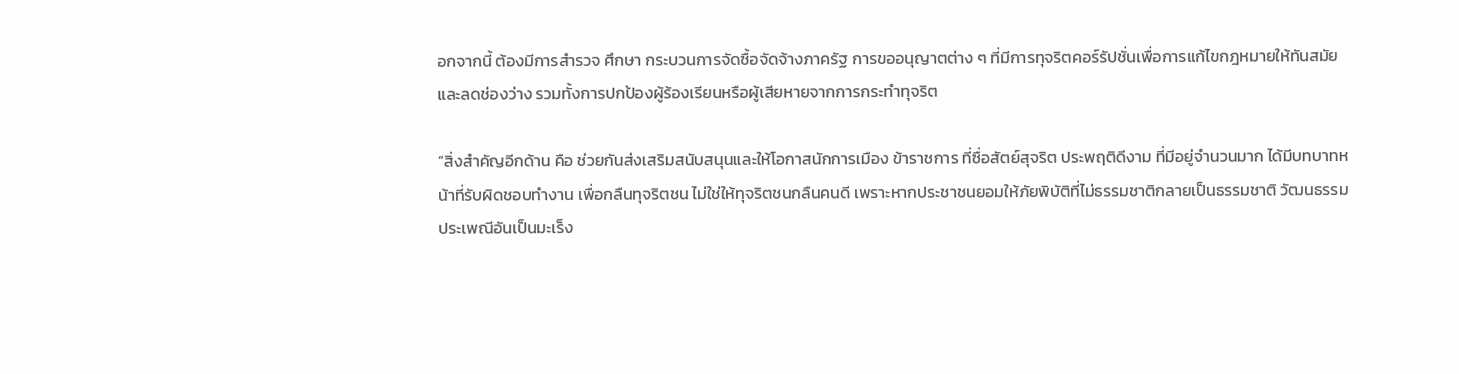อกจากนี้ ต้องมีการสำรวจ ศึกษา กระบวนการจัดซื้อจัดจ้างภาครัฐ การขออนุญาตต่าง ๆ ที่มีการทุจริตคอร์รัปชั่นเพื่อการแก้ไขกฎหมายให้ทันสมัยและลดช่องว่าง รวมทั้งการปกป้องผู้ร้องเรียนหรือผู้เสียหายจากการกระทำทุจริต

“สิ่งสำคัญอีกด้าน คือ ช่วยกันส่งเสริมสนับสนุนและให้โอกาสนักการเมือง ข้าราชการ ที่ซื่อสัตย์สุจริต ประพฤติดีงาม ที่มีอยู่จำนวนมาก ได้มีบทบาทหน้าที่รับผิดชอบทำงาน เพื่อกลืนทุจริตชน ไม่ใช่ให้ทุจริตชนกลืนคนดี เพราะหากประชาชนยอมให้ภัยพิบัติที่ไม่ธรรมชาติกลายเป็นธรรมชาติ วัฒนธรรม ประเพณีอันเป็นมะเร็ง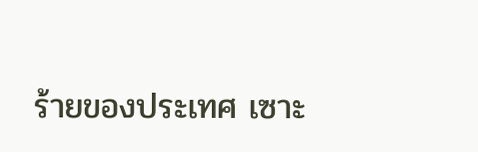ร้ายของประเทศ เซาะ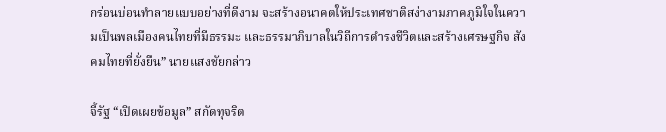กร่อนบ่อนทำลายแบบอย่างที่ดีงาม จะสร้างอนาคตให้ประเทศชาติสง่างามภาคภูมิใจในความเป็นพลเมืองคนไทยที่มีธรรมะ และธรรมาภิบาลในวิถีการดำรงชีวิตและสร้างเศรษฐกิจ สังคมไทยที่ยั่งยืน” นายแสงชัยกล่าว

จี้รัฐ “เปิดเผยข้อมูล” สกัดทุจริต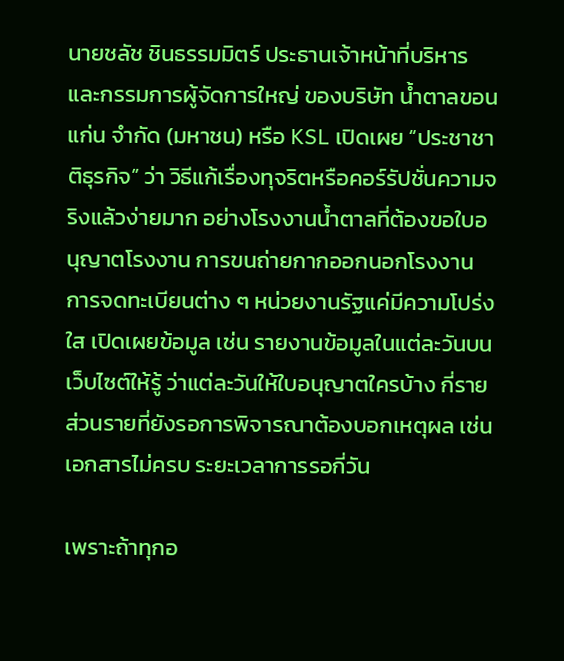นายชลัช ชินธรรมมิตร์ ประธานเจ้าหน้าที่บริหารและกรรมการผู้จัดการใหญ่ ของบริษัท น้ำตาลขอนแก่น จำกัด (มหาชน) หรือ KSL เปิดเผย “ประชาชาติธุรกิจ” ว่า วิธีแก้เรื่องทุจริตหรือคอร์รัปชั่นความจริงแล้วง่ายมาก อย่างโรงงานน้ำตาลที่ต้องขอใบอนุญาตโรงงาน การขนถ่ายกากออกนอกโรงงาน การจดทะเบียนต่าง ๆ หน่วยงานรัฐแค่มีความโปร่งใส เปิดเผยข้อมูล เช่น รายงานข้อมูลในแต่ละวันบนเว็บไซต์ให้รู้ ว่าแต่ละวันให้ใบอนุญาตใครบ้าง กี่ราย ส่วนรายที่ยังรอการพิจารณาต้องบอกเหตุผล เช่น เอกสารไม่ครบ ระยะเวลาการรอกี่วัน

เพราะถ้าทุกอ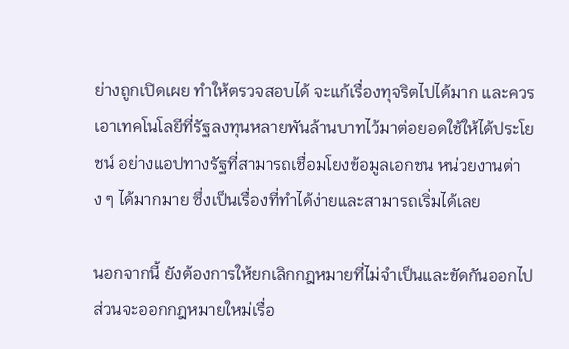ย่างถูกเปิดเผย ทำให้ตรวจสอบได้ จะแก้เรื่องทุจริตไปได้มาก และควรเอาเทคโนโลยีที่รัฐลงทุนหลายพันล้านบาทไว้มาต่อยอดใช้ให้ได้ประโยชน์ อย่างแอปทางรัฐที่สามารถเชื่อมโยงข้อมูลเอกชน หน่วยงานต่าง ๆ ได้มากมาย ซึ่งเป็นเรื่องที่ทำได้ง่ายและสามารถเริ่มได้เลย

นอกจากนี้ ยังต้องการให้ยกเลิกกฎหมายที่ไม่จำเป็นและขัดกันออกไป ส่วนจะออกกฎหมายใหม่เรื่อ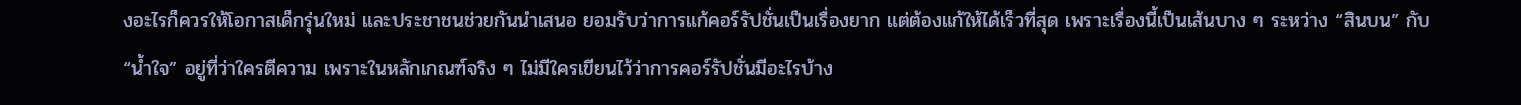งอะไรก็ควรให้โอกาสเด็กรุ่นใหม่ และประชาชนช่วยกันนำเสนอ ยอมรับว่าการแก้คอร์รัปชั่นเป็นเรื่องยาก แต่ต้องแก้ให้ได้เร็วที่สุด เพราะเรื่องนี้เป็นเส้นบาง ๆ ระหว่าง “สินบน” กับ “น้ำใจ” อยู่ที่ว่าใครตีความ เพราะในหลักเกณฑ์จริง ๆ ไม่มีใครเขียนไว้ว่าการคอร์รัปชั่นมีอะไรบ้าง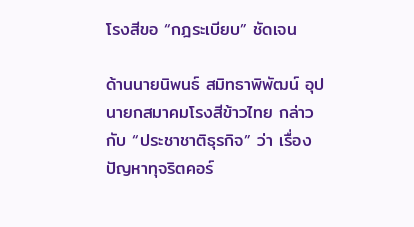โรงสีขอ “กฎระเบียบ” ชัดเจน

ด้านนายนิพนธ์ สมิทธาพิพัฒน์ อุปนายกสมาคมโรงสีข้าวไทย กล่าวกับ “ประชาชาติธุรกิจ” ว่า เรื่องปัญหาทุจริตคอร์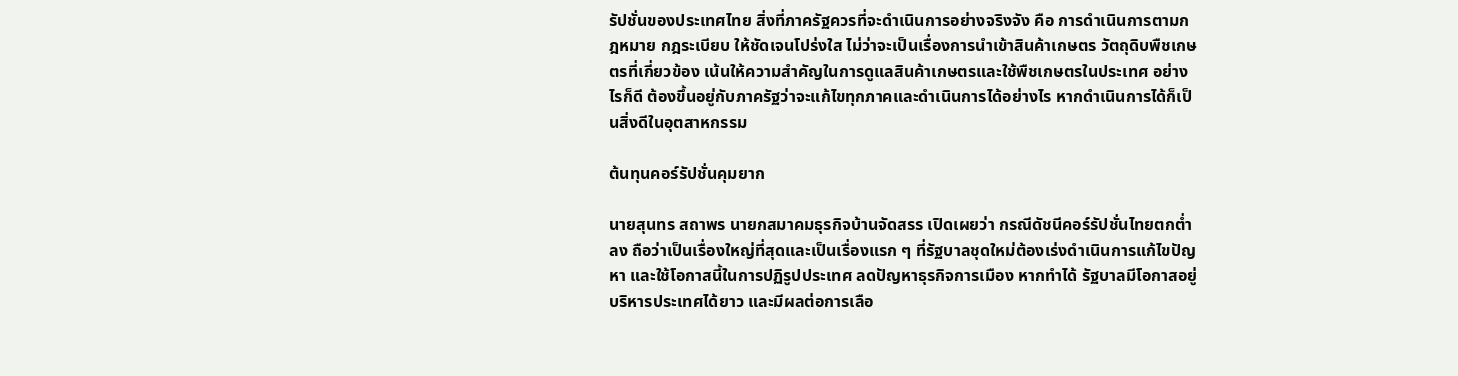รัปชั่นของประเทศไทย สิ่งที่ภาครัฐควรที่จะดำเนินการอย่างจริงจัง คือ การดำเนินการตามกฎหมาย กฎระเบียบ ให้ชัดเจนโปร่งใส ไม่ว่าจะเป็นเรื่องการนำเข้าสินค้าเกษตร วัตถุดิบพืชเกษตรที่เกี่ยวข้อง เน้นให้ความสำคัญในการดูแลสินค้าเกษตรและใช้พืชเกษตรในประเทศ อย่างไรก็ดี ต้องขึ้นอยู่กับภาครัฐว่าจะแก้ไขทุกภาคและดำเนินการได้อย่างไร หากดำเนินการได้ก็เป็นสิ่งดีในอุตสาหกรรม

ต้นทุนคอร์รัปชั่นคุมยาก

นายสุนทร สถาพร นายกสมาคมธุรกิจบ้านจัดสรร เปิดเผยว่า กรณีดัชนีคอร์รัปชั่นไทยตกต่ำลง ถือว่าเป็นเรื่องใหญ่ที่สุดและเป็นเรื่องแรก ๆ ที่รัฐบาลชุดใหม่ต้องเร่งดำเนินการแก้ไขปัญหา และใช้โอกาสนี้ในการปฏิรูปประเทศ ลดปัญหาธุรกิจการเมือง หากทำได้ รัฐบาลมีโอกาสอยู่บริหารประเทศได้ยาว และมีผลต่อการเลือ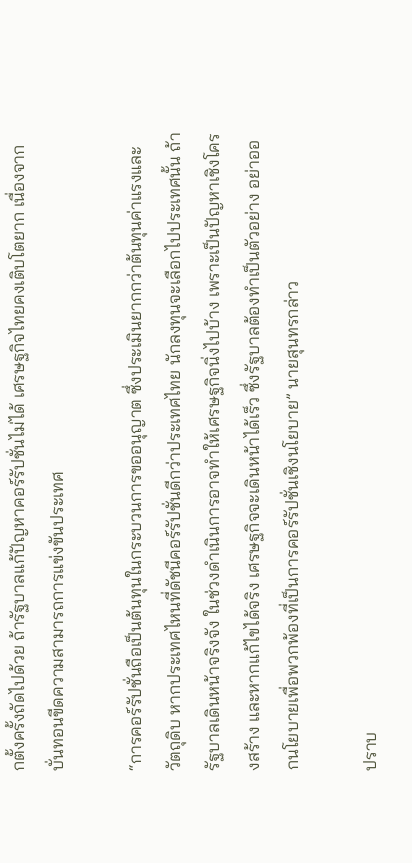กตั้งครั้งถัดไปด้วย ถ้ารัฐบาลแก้ปัญหาคอร์รัปชั่นไม่ได้ เศรษฐกิจไทยคงเติบโตยาก เนื่องจากบั่นทอนขีดความสามารถการแข่งขันประเทศ

“การคอร์รัปชั่นถือเป็นต้นทุนในกระบวนการขออนุญาต ซึ่งประเมินยากกว่าต้นทุนค่าแรงและวัตถุดิบ หากประเทศไหนที่ดัชนีคอร์รัปชั่นดีกว่าประเทศไทย นักลงทุนจะเลือกไปประเทศนั้น ถ้ารัฐบาลเดินหน้าจริงจัง ในช่วงดำเนินการอาจทำให้เศรษฐกิจนิ่งไปบ้าง เพราะเป็นปัญหาเชิงโครงสร้าง และหากแก้ไขได้จริง เศรษฐกิจจะเดินหน้าได้เร็ว ซึ่งรัฐบาลต้องทำเป็นตัวอย่าง อย่าออกนโยบายเพื่อพวกพ้องที่เป็นการคอร์รัปชั่นเชิงนโยบาย” นายสุนทรกล่าว

ปราบ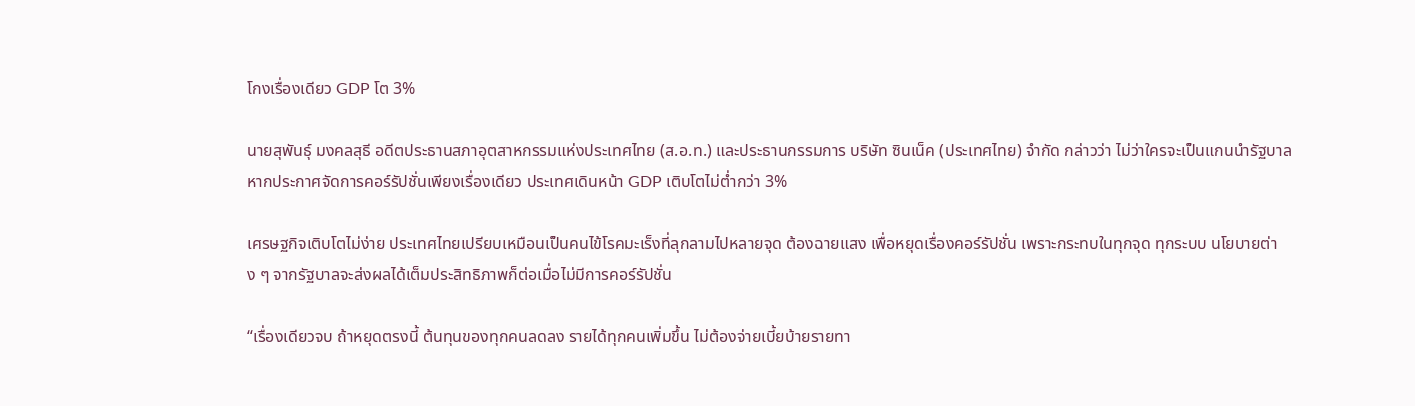โกงเรื่องเดียว GDP โต 3%

นายสุพันธุ์ มงคลสุธี อดีตประธานสภาอุตสาหกรรมแห่งประเทศไทย (ส.อ.ท.) และประธานกรรมการ บริษัท ซินเน็ค (ประเทศไทย) จำกัด กล่าวว่า ไม่ว่าใครจะเป็นแกนนำรัฐบาล หากประกาศจัดการคอร์รัปชั่นเพียงเรื่องเดียว ประเทศเดินหน้า GDP เติบโตไม่ต่ำกว่า 3%

เศรษฐกิจเติบโตไม่ง่าย ประเทศไทยเปรียบเหมือนเป็นคนไข้โรคมะเร็งที่ลุกลามไปหลายจุด ต้องฉายแสง เพื่อหยุดเรื่องคอร์รัปชั่น เพราะกระทบในทุกจุด ทุกระบบ นโยบายต่าง ๆ จากรัฐบาลจะส่งผลได้เต็มประสิทธิภาพก็ต่อเมื่อไม่มีการคอร์รัปชั่น

“เรื่องเดียวจบ ถ้าหยุดตรงนี้ ต้นทุนของทุกคนลดลง รายได้ทุกคนเพิ่มขึ้น ไม่ต้องจ่ายเบี้ยบ้ายรายทา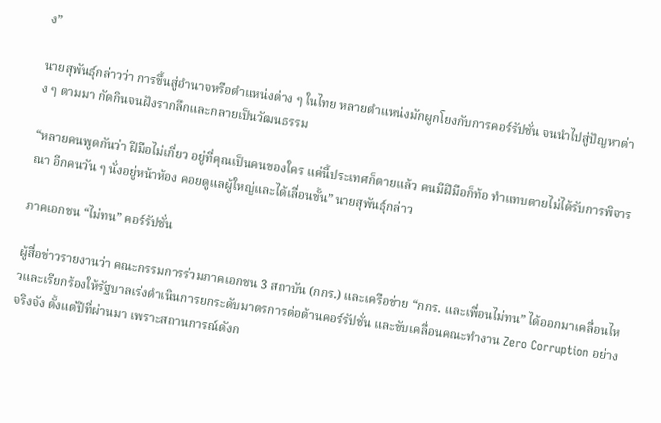ง”

นายสุพันธุ์กล่าวว่า การขึ้นสู่อำนาจหรือตำแหน่งต่าง ๆ ในไทย หลายตำแหน่งมักผูกโยงกับการคอร์รัปชั่น จนนำไปสู่ปัญหาต่าง ๆ ตามมา กัดกินจนฝังรากลึกและกลายเป็นวัฒนธรรม

“หลายคนพูดกันว่า ฝีมือไม่เกี่ยว อยู่ที่คุณเป็นคนของใคร แค่นี้ประเทศก็ตายแล้ว คนมีฝีมือก็ท้อ ทำแทบตายไม่ได้รับการพิจารณา อีกคนวัน ๆ นั่งอยู่หน้าห้อง คอยดูแลผู้ใหญ่และได้เลื่อนขั้น” นายสุพันธุ์กล่าว

ภาคเอกชน “ไม่ทน” คอร์รัปชั่น

ผู้สื่อข่าวรายงานว่า คณะกรรมการร่วมภาคเอกชน 3 สถาบัน (กกร.) และเครือข่าย “กกร. และเพื่อนไม่ทน” ได้ออกมาเคลื่อนไหวและเรียกร้องให้รัฐบาลเร่งดำเนินการยกระดับมาตรการต่อต้านคอร์รัปชั่น และขับเคลื่อนคณะทำงาน Zero Corruption อย่างจริงจัง ตั้งแต่ปีที่ผ่านมา เพราะสถานการณ์ดังก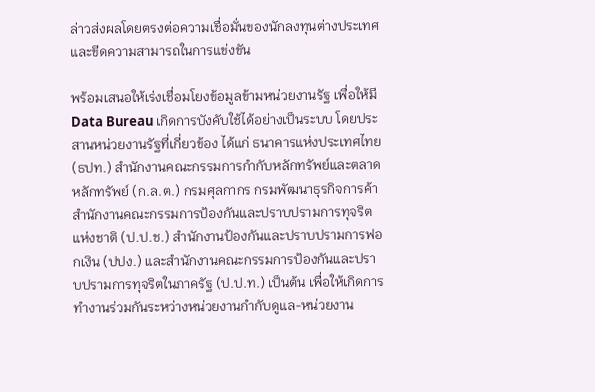ล่าวส่งผลโดยตรงต่อความเชื่อมั่นของนักลงทุนต่างประเทศและขีดความสามารถในการแข่งขัน

พร้อมเสนอให้เร่งเชื่อมโยงข้อมูลข้ามหน่วยงานรัฐ เพื่อให้มี Data Bureau เกิดการบังคับใช้ได้อย่างเป็นระบบ โดยประสานหน่วยงานรัฐที่เกี่ยวข้อง ได้แก่ ธนาคารแห่งประเทศไทย (ธปท.) สำนักงานคณะกรรมการกำกับหลักทรัพย์และตลาดหลักทรัพย์ (ก.ล.ต.) กรมศุลกากร กรมพัฒนาธุรกิจการค้า สำนักงานคณะกรรมการป้องกันและปราบปรามการทุจริตแห่งชาติ (ป.ป.ช.) สำนักงานป้องกันและปราบปรามการฟอกเงิน (ปปง.) และสำนักงานคณะกรรมการป้องกันและปราบปรามการทุจริตในภาครัฐ (ป.ป.ท.) เป็นต้น เพื่อให้เกิดการทำงานร่วมกันระหว่างหน่วยงานกำกับดูแล-หน่วยงาน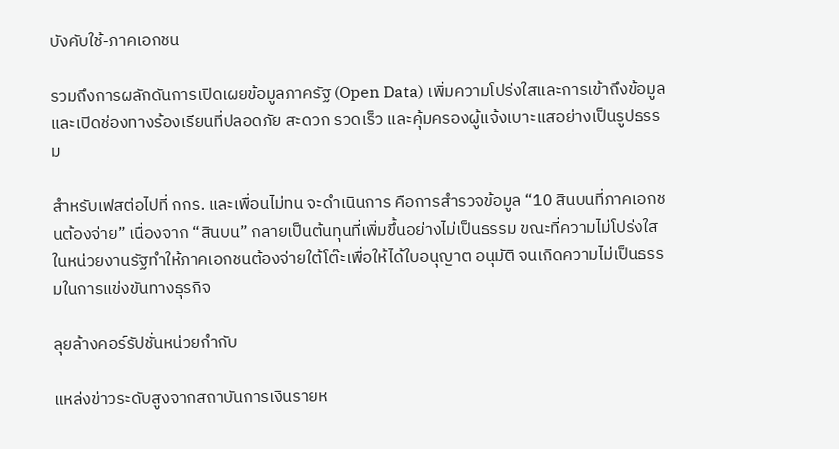บังคับใช้-ภาคเอกชน

รวมถึงการผลักดันการเปิดเผยข้อมูลภาครัฐ (Open Data) เพิ่มความโปร่งใสและการเข้าถึงข้อมูล และเปิดช่องทางร้องเรียนที่ปลอดภัย สะดวก รวดเร็ว และคุ้มครองผู้แจ้งเบาะแสอย่างเป็นรูปธรรม

สำหรับเฟสต่อไปที่ กกร. และเพื่อนไม่ทน จะดำเนินการ คือการสำรวจข้อมูล “10 สินบนที่ภาคเอกชนต้องจ่าย” เนื่องจาก “สินบน” กลายเป็นต้นทุนที่เพิ่มขึ้นอย่างไม่เป็นธรรม ขณะที่ความไม่โปร่งใสในหน่วยงานรัฐทำให้ภาคเอกชนต้องจ่ายใต้โต๊ะเพื่อให้ได้ใบอนุญาต อนุมัติ จนเกิดความไม่เป็นธรรมในการแข่งขันทางธุรกิจ

ลุยล้างคอร์รัปชั่นหน่วยกำกับ

แหล่งข่าวระดับสูงจากสถาบันการเงินรายห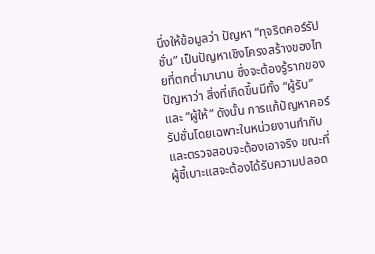นึ่งให้ข้อมูลว่า ปัญหา “ทุจริตคอร์รัปชั่น” เป็นปัญหาเชิงโครงสร้างของไทยที่ตกต่ำมานาน ซึ่งจะต้องรู้รากของปัญหาว่า สิ่งที่เกิดขึ้นมีทั้ง “ผู้รับ” และ “ผู้ให้” ดังนั้น การแก้ปัญหาคอร์รัปชั่นโดยเฉพาะในหน่วยงานกำกับและตรวจสอบจะต้องเอาจริง ขณะที่ผู้ชี้เบาะแสจะต้องได้รับความปลอด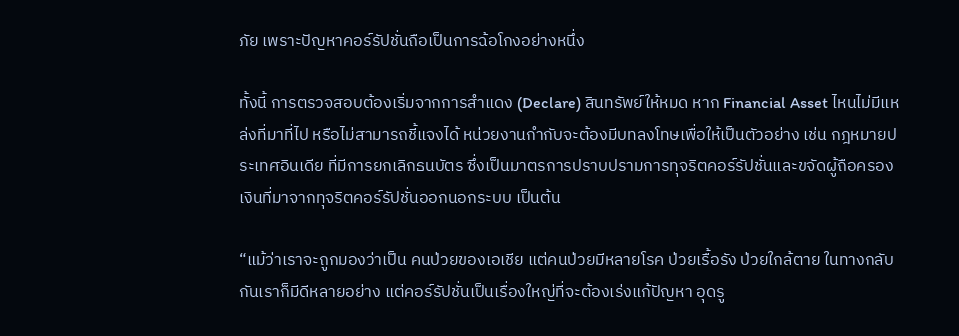ภัย เพราะปัญหาคอร์รัปชั่นถือเป็นการฉ้อโกงอย่างหนึ่ง

ทั้งนี้ การตรวจสอบต้องเริ่มจากการสำแดง (Declare) สินทรัพย์ให้หมด หาก Financial Asset ไหนไม่มีแหล่งที่มาที่ไป หรือไม่สามารถชี้แจงได้ หน่วยงานกำกับจะต้องมีบทลงโทษเพื่อให้เป็นตัวอย่าง เช่น กฎหมายประเทศอินเดีย ที่มีการยกเลิกธนบัตร ซึ่งเป็นมาตรการปราบปรามการทุจริตคอร์รัปชั่นและขจัดผู้ถือครองเงินที่มาจากทุจริตคอร์รัปชั่นออกนอกระบบ เป็นต้น

“แม้ว่าเราจะถูกมองว่าเป็น คนป่วยของเอเชีย แต่คนป่วยมีหลายโรค ป่วยเรื้อรัง ป่วยใกล้ตาย ในทางกลับกันเราก็มีดีหลายอย่าง แต่คอร์รัปชั่นเป็นเรื่องใหญ่ที่จะต้องเร่งแก้ปัญหา อุดรู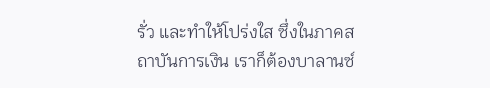รั่ว และทำให้โปร่งใส ซึ่งในภาคสถาบันการเงิน เราก็ต้องบาลานซ์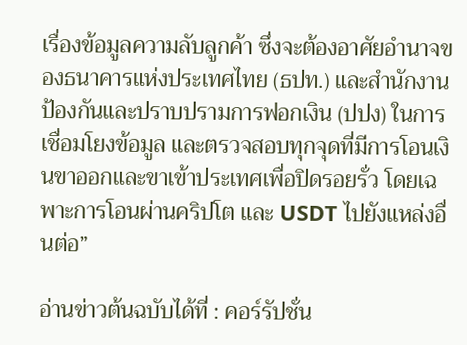เรื่องข้อมูลความลับลูกค้า ซึ่งจะต้องอาศัยอำนาจของธนาคารแห่งประเทศไทย (ธปท.) และสำนักงานป้องกันและปราบปรามการฟอกเงิน (ปปง) ในการเชื่อมโยงข้อมูล และตรวจสอบทุกจุดที่มีการโอนเงินขาออกและขาเข้าประเทศเพื่อปิดรอยรั่ว โดยเฉพาะการโอนผ่านคริปโต และ USDT ไปยังแหล่งอื่นต่อ”

อ่านข่าวต้นฉบับได้ที่ : คอร์รัปชั่น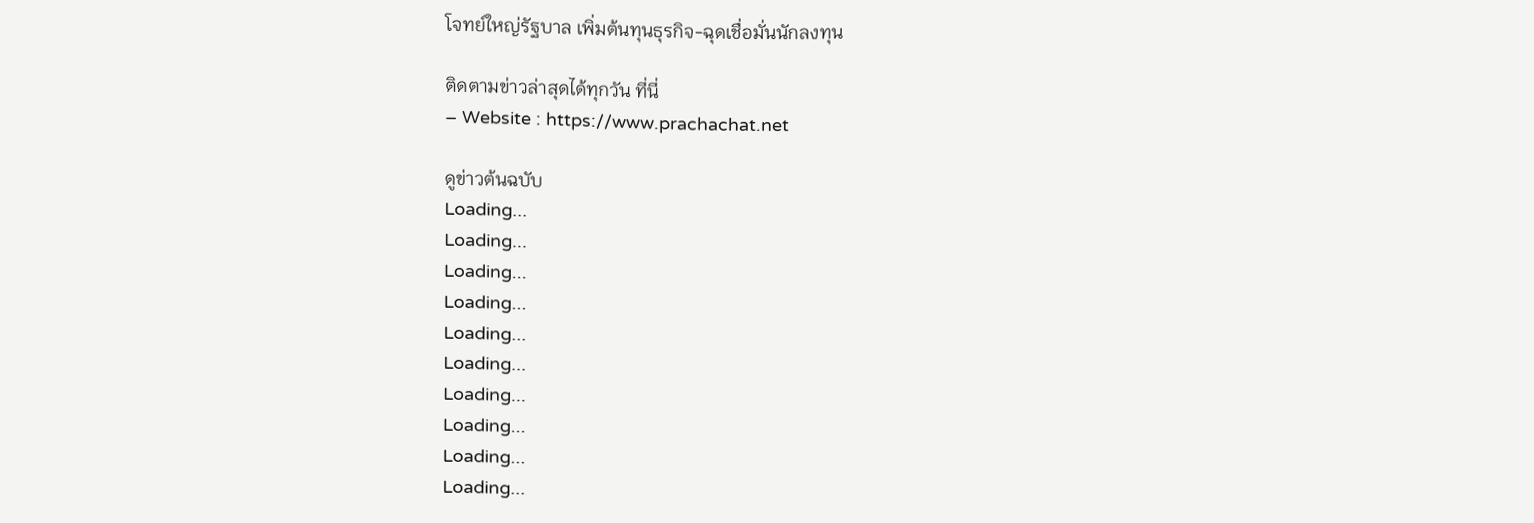โจทย์ใหญ่รัฐบาล เพิ่มต้นทุนธุรกิจ-ฉุดเชื่อมั่นนักลงทุน

ติดตามข่าวล่าสุดได้ทุกวัน ที่นี่
– Website : https://www.prachachat.net

ดูข่าวต้นฉบับ
Loading...
Loading...
Loading...
Loading...
Loading...
Loading...
Loading...
Loading...
Loading...
Loading...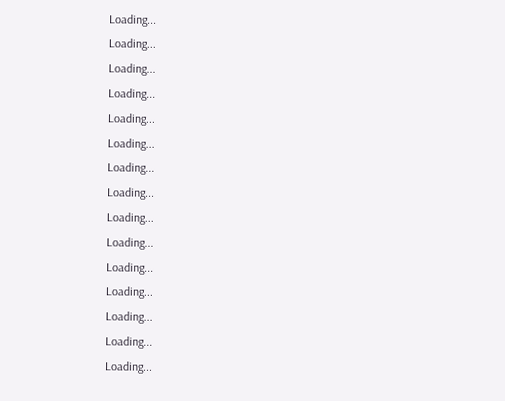Loading...
Loading...
Loading...
Loading...
Loading...
Loading...
Loading...
Loading...
Loading...
Loading...
Loading...
Loading...
Loading...
Loading...
Loading...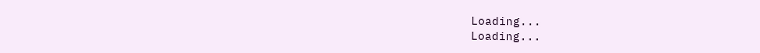Loading...
Loading...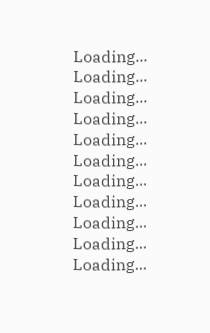Loading...
Loading...
Loading...
Loading...
Loading...
Loading...
Loading...
Loading...
Loading...
Loading...
Loading...